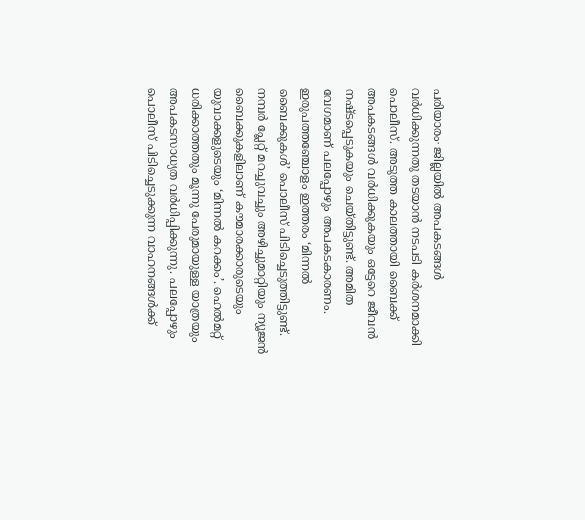പരിയാരം∙ ജില്ലയിൽ അപകടങ്ങൾ വർധിക്കുന്നതു തടയാൻ നടപടി കർശനമാക്കി പൊലീസ്. അടുത്ത കാലത്തായി ബൈക്ക് അപകടങ്ങൾ വർധിക്കുകയും ഒട്ടേറെ ജീവൻ നഷ്ടപ്പെടുകയും ചെയ്തിട്ടുണ്ട്. അമിത വേഗമാണ് പലപ്പോഴും അപകടകാരണം. ഇരുപത്തഞ്ചോളം ഇത്തരം ‘മിന്നൽ ബൈക്കുകൾ’ പൊലീസ് പിടിച്ചെടുത്തിട്ടുണ്ട്. നമ്പർ പ്ലേറ്റ് മറച്ചുവച്ചും അഴിച്ചുമാറ്റിയും ന്യൂജൻ ബൈക്കുകളിലാണ് കൗമാരക്കാരുടെയും യുവാക്കളുടെയും ‘മിന്നൽ കറക്കം’. ഹെൽമറ്റ് ധരിക്കാത്തതും മൂന്നു പേരുമായുള്ള യാത്രയും അപകടസാധ്യത വർധിപ്പിക്കുന്നു. പലപ്പോഴും പൊലീസ് പിടിച്ചെടുക്കുന്ന വാഹനങ്ങൾക്ക്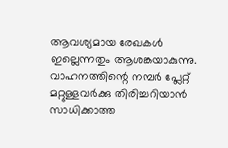ആവശ്യമായ രേഖകൾ ഇല്ലെന്നതും ആശങ്കയാകുന്നു.
വാഹനത്തിന്റെ നമ്പർ പ്ലേറ്റ് മറ്റുള്ളവർക്കു തിരിച്ചറിയാൻ സാധിക്കാത്ത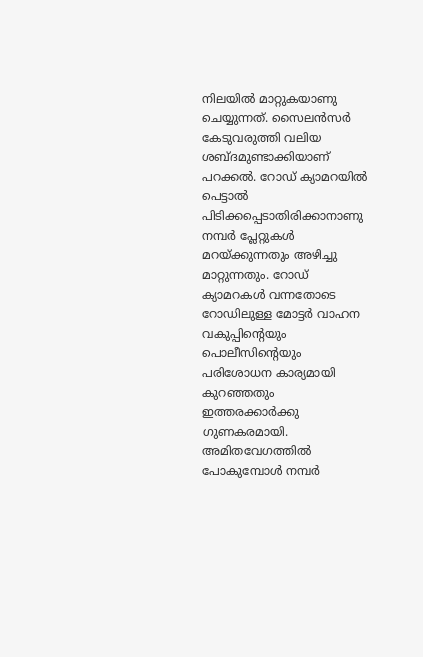നിലയിൽ മാറ്റുകയാണു ചെയ്യുന്നത്. സൈലൻസർ കേടുവരുത്തി വലിയ ശബ്ദമുണ്ടാക്കിയാണ് പറക്കൽ. റോഡ് ക്യാമറയിൽ പെട്ടാൽ പിടിക്കപ്പെടാതിരിക്കാനാണു നമ്പർ പ്ലേറ്റുകൾ മറയ്ക്കുന്നതും അഴിച്ചു മാറ്റുന്നതും. റോഡ് ക്യാമറകൾ വന്നതോടെ റോഡിലുള്ള മോട്ടർ വാഹന വകുപ്പിന്റെയും പൊലീസിന്റെയും പരിശോധന കാര്യമായി കുറഞ്ഞതും ഇത്തരക്കാർക്കു ഗുണകരമായി. അമിതവേഗത്തിൽ പോകുമ്പോൾ നമ്പർ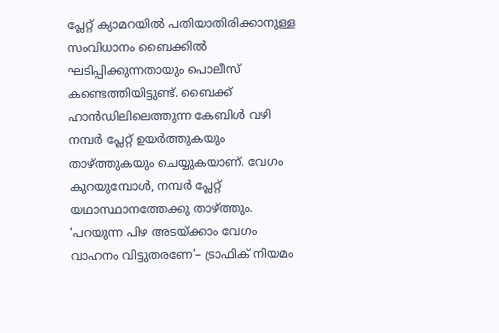പ്ലേറ്റ് ക്യാമറയിൽ പതിയാതിരിക്കാനുള്ള സംവിധാനം ബൈക്കിൽ ഘടിപ്പിക്കുന്നതായും പൊലീസ് കണ്ടെത്തിയിട്ടുണ്ട്. ബൈക്ക് ഹാൻഡിലിലെത്തുന്ന കേബിൾ വഴി നമ്പർ പ്ലേറ്റ് ഉയർത്തുകയും താഴ്ത്തുകയും ചെയ്യുകയാണ്. വേഗം കുറയുമ്പോൾ, നമ്പർ പ്ലേറ്റ് യഥാസ്ഥാനത്തേക്കു താഴ്ത്തും.
‘പറയുന്ന പിഴ അടയ്ക്കാം വേഗം വാഹനം വിട്ടുതരണേ’– ട്രാഫിക് നിയമം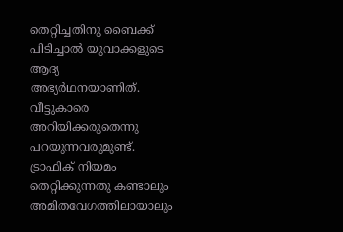തെറ്റിച്ചതിനു ബൈക്ക് പിടിച്ചാൽ യുവാക്കളുടെ ആദ്യ അഭ്യർഥനയാണിത്. വീട്ടുകാരെ അറിയിക്കരുതെന്നു പറയുന്നവരുമുണ്ട്. ട്രാഫിക് നിയമം തെറ്റിക്കുന്നതു കണ്ടാലും അമിതവേഗത്തിലായാലും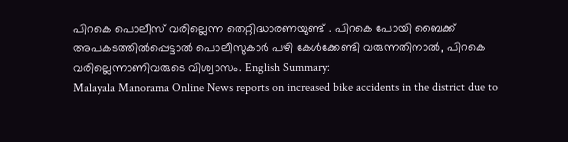പിറകെ പൊലീസ് വരില്ലെന്ന തെറ്റിദ്ധാരണയുണ്ട് . പിറകെ പോയി ബൈക്ക് അപകടത്തിൽപ്പെട്ടാൽ പൊലീസുകാർ പഴി കേൾക്കേണ്ടി വരുന്നതിനാൽ, പിറകെ വരില്ലെന്നാണിവരുടെ വിശ്വാസം. English Summary:
Malayala Manorama Online News reports on increased bike accidents in the district due to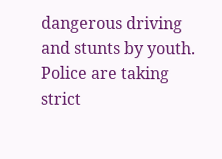dangerous driving and stunts by youth. Police are taking strict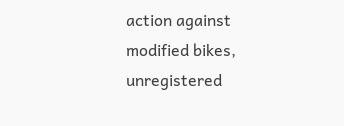action against modified bikes, unregistered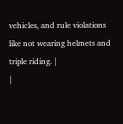vehicles, and rule violations like not wearing helmets and triple riding. |
|